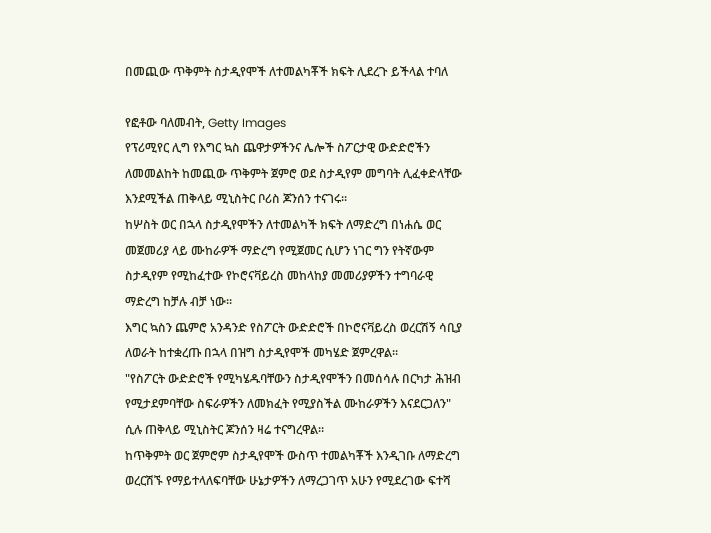በመጪው ጥቅምት ስታዲየሞች ለተመልካቾች ክፍት ሊደረጉ ይችላል ተባለ

የፎቶው ባለመብት, Getty Images
የፕሪሚየር ሊግ የእግር ኳስ ጨዋታዎችንና ሌሎች ስፖርታዊ ውድድሮችን ለመመልከት ከመጪው ጥቅምት ጀምሮ ወደ ስታዲየም መግባት ሊፈቀድላቸው እንደሚችል ጠቅላይ ሚኒስትር ቦሪስ ጆንሰን ተናገሩ።
ከሦስት ወር በኋላ ስታዲየሞችን ለተመልካች ክፍት ለማድረግ በነሐሴ ወር መጀመሪያ ላይ ሙከራዎች ማድረግ የሚጀመር ሲሆን ነገር ግን የትኛውም ስታዲየም የሚከፈተው የኮሮናቫይረስ መከላከያ መመሪያዎችን ተግባራዊ ማድረግ ከቻሉ ብቻ ነው።
እግር ኳስን ጨምሮ አንዳንድ የስፖርት ውድድሮች በኮሮናቫይረስ ወረርሽኝ ሳቢያ ለወራት ከተቋረጡ በኋላ በዝግ ስታዲየሞች መካሄድ ጀምረዋል።
"የስፖርት ውድድሮች የሚካሄዱባቸውን ስታዲየሞችን በመሰሳሉ በርካታ ሕዝብ የሚታደምባቸው ስፍራዎችን ለመክፈት የሚያስችል ሙከራዎችን እናደርጋለን" ሲሉ ጠቅላይ ሚኒስትር ጆንሰን ዛሬ ተናግረዋል።
ከጥቅምት ወር ጀምሮም ስታዲየሞች ውስጥ ተመልካቾች እንዲገቡ ለማድረግ ወረርሽኙ የማይተላለፍባቸው ሁኔታዎችን ለማረጋገጥ አሁን የሚደረገው ፍተሻ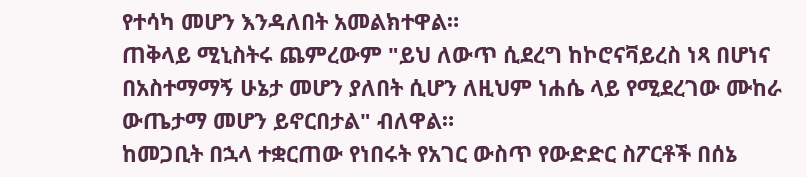የተሳካ መሆን እንዳለበት አመልክተዋል።
ጠቅላይ ሚኒስትሩ ጨምረውም "ይህ ለውጥ ሲደረግ ከኮሮናቫይረስ ነጻ በሆነና በአስተማማኝ ሁኔታ መሆን ያለበት ሲሆን ለዚህም ነሐሴ ላይ የሚደረገው ሙከራ ውጤታማ መሆን ይኖርበታል" ብለዋል።
ከመጋቢት በኋላ ተቋርጠው የነበሩት የአገር ውስጥ የውድድር ስፖርቶች በሰኔ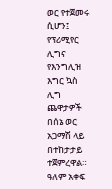ወር የተጀመሩ ሲሆን፤ የፕሪሚየር ሊግና የእንግሊዝ እግር ኳስ ሊግ ጨዋታዎች በሰኔ ወር አጋማሽ ላይ በተከታታይ ተጀምረዋል።
ዓለም አቀፍ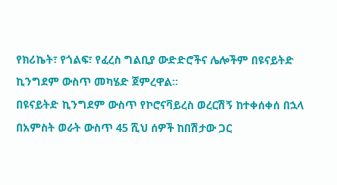የክሪኬት፣ የጎልፍ፣ የፈረስ ግልቢያ ውድድሮችና ሌሎችም በዩናይትድ ኪንግደም ውስጥ መካሄድ ጀምረዋል።
በዩናይትድ ኪንግደም ውስጥ የኮሮናቫይረስ ወረርሽኝ ከተቀሰቀሰ በኋላ በአምስት ወራት ውስጥ 45 ሺህ ሰዎች ከበሽታው ጋር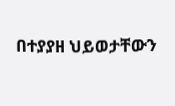በተያያዘ ህይወታቸውን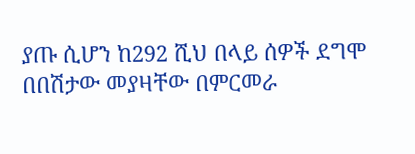ያጡ ሲሆን ከ292 ሺህ በላይ ሰዎች ደግሞ በበሽታው መያዛቸው በምርመራ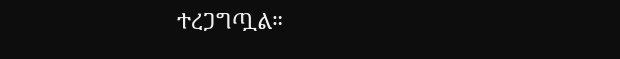ተረጋግጧል።